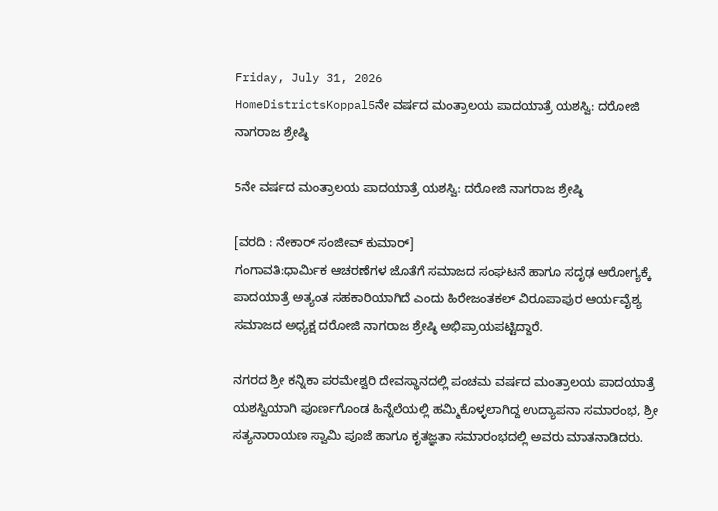Friday, July 31, 2026
HomeDistrictsKoppal5ನೇ ವರ್ಷದ ಮಂತ್ರಾಲಯ ಪಾದಯಾತ್ರೆ ಯಶಸ್ವಿ: ದರೋಜಿ ನಾಗರಾಜ ಶ್ರೇಷ್ಠಿ

5ನೇ ವರ್ಷದ ಮಂತ್ರಾಲಯ ಪಾದಯಾತ್ರೆ ಯಶಸ್ವಿ: ದರೋಜಿ ನಾಗರಾಜ ಶ್ರೇಷ್ಠಿ

[ವರದಿ : ನೇಕಾರ್ ಸಂಜೀವ್ ಕುಮಾರ್]
ಗಂಗಾವತಿ:ಧಾರ್ಮಿಕ ಆಚರಣೆಗಳ ಜೊತೆಗೆ ಸಮಾಜದ ಸಂಘಟನೆ ಹಾಗೂ ಸದೃಢ ಆರೋಗ್ಯಕ್ಕೆ ಪಾದಯಾತ್ರೆ ಅತ್ಯಂತ ಸಹಕಾರಿಯಾಗಿದೆ ಎಂದು ಹಿರೇಜಂತಕಲ್ ವಿರೂಪಾಪುರ ಆರ್ಯವೈಶ್ಯ ಸಮಾಜದ ಅಧ್ಯಕ್ಷ ದರೋಜಿ ನಾಗರಾಜ ಶ್ರೇಷ್ಠಿ ಅಭಿಪ್ರಾಯಪಟ್ಟಿದ್ದಾರೆ.

ನಗರದ ಶ್ರೀ ಕನ್ನಿಕಾ ಪರಮೇಶ್ವರಿ ದೇವಸ್ಥಾನದಲ್ಲಿ ಪಂಚಮ ವರ್ಷದ ಮಂತ್ರಾಲಯ ಪಾದಯಾತ್ರೆ ಯಶಸ್ವಿಯಾಗಿ ಪೂರ್ಣಗೊಂಡ ಹಿನ್ನೆಲೆಯಲ್ಲಿ ಹಮ್ಮಿಕೊಳ್ಳಲಾಗಿದ್ದ ಉದ್ಯಾಪನಾ ಸಮಾರಂಭ, ಶ್ರೀ ಸತ್ಯನಾರಾಯಣ ಸ್ವಾಮಿ ಪೂಜೆ ಹಾಗೂ ಕೃತಜ್ಞತಾ ಸಮಾರಂಭದಲ್ಲಿ ಅವರು ಮಾತನಾಡಿದರು.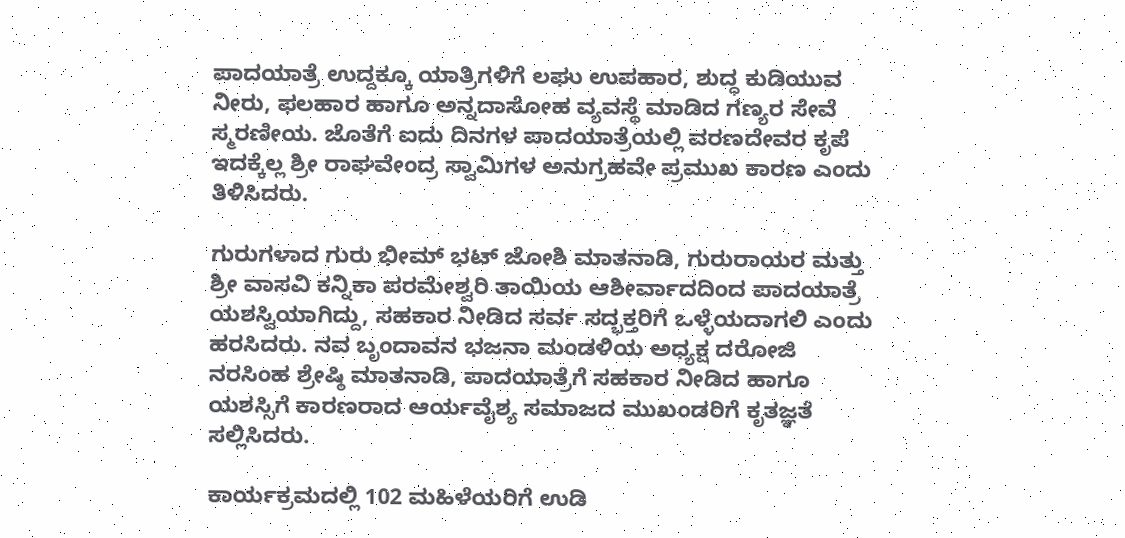ಪಾದಯಾತ್ರೆ ಉದ್ದಕ್ಕೂ ಯಾತ್ರಿಗಳಿಗೆ ಲಘು ಉಪಹಾರ, ಶುದ್ಧ ಕುಡಿಯುವ ನೀರು, ಫಲಹಾರ ಹಾಗೂ ಅನ್ನದಾಸೋಹ ವ್ಯವಸ್ಥೆ ಮಾಡಿದ ಗಣ್ಯರ ಸೇವೆ ಸ್ಮರಣೀಯ. ಜೊತೆಗೆ ಐದು ದಿನಗಳ ಪಾದಯಾತ್ರೆಯಲ್ಲಿ ವರಣದೇವರ ಕೃಪೆ ಇದಕ್ಕೆಲ್ಲ ಶ್ರೀ ರಾಘವೇಂದ್ರ ಸ್ವಾಮಿಗಳ ಅನುಗ್ರಹವೇ ಪ್ರಮುಖ ಕಾರಣ ಎಂದು ತಿಳಿಸಿದರು.

ಗುರುಗಳಾದ ಗುರು ಭೀಮ್ ಭಟ್ ಜೋಶಿ ಮಾತನಾಡಿ, ಗುರುರಾಯರ ಮತ್ತು ಶ್ರೀ ವಾಸವಿ ಕನ್ನಿಕಾ ಪರಮೇಶ್ವರಿ ತಾಯಿಯ ಆಶೀರ್ವಾದದಿಂದ ಪಾದಯಾತ್ರೆ ಯಶಸ್ವಿಯಾಗಿದ್ದು, ಸಹಕಾರ ನೀಡಿದ ಸರ್ವ ಸದ್ಭಕ್ತರಿಗೆ ಒಳ್ಳೆಯದಾಗಲಿ ಎಂದು ಹರಸಿದರು. ನವ ಬೃಂದಾವನ ಭಜನಾ ಮಂಡಳಿಯ ಅಧ್ಯಕ್ಷ ದರೋಜಿ ನರಸಿಂಹ ಶ್ರೇಷ್ಠಿ ಮಾತನಾಡಿ, ಪಾದಯಾತ್ರೆಗೆ ಸಹಕಾರ ನೀಡಿದ ಹಾಗೂ ಯಶಸ್ಸಿಗೆ ಕಾರಣರಾದ ಆರ್ಯವೈಶ್ಯ ಸಮಾಜದ ಮುಖಂಡರಿಗೆ ಕೃತಜ್ಞತೆ ಸಲ್ಲಿಸಿದರು.

ಕಾರ್ಯಕ್ರಮದಲ್ಲಿ 102 ಮಹಿಳೆಯರಿಗೆ ಉಡಿ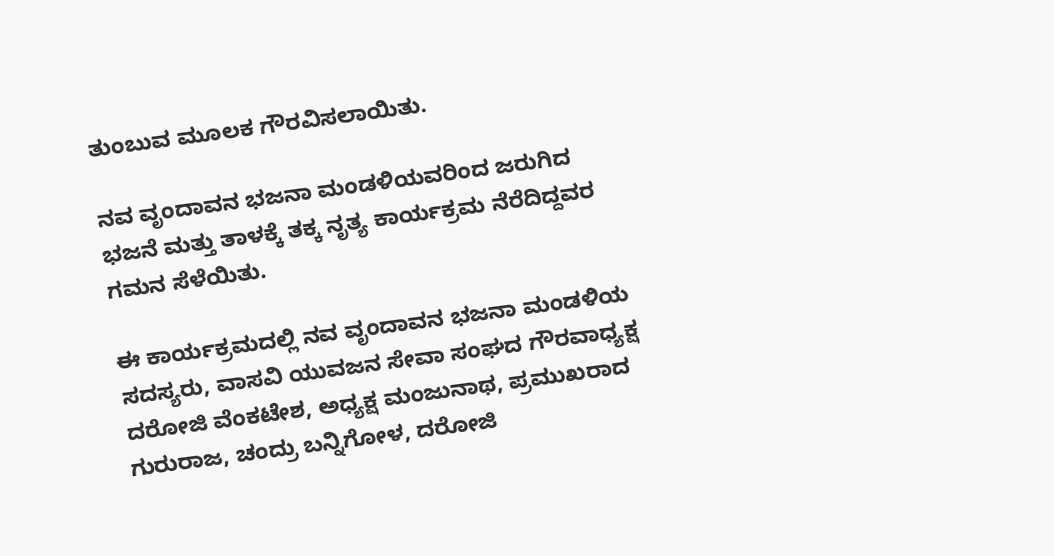ತುಂಬುವ ಮೂಲಕ ಗೌರವಿಸಲಾಯಿತು.

ನವ ವೃಂದಾವನ ಭಜನಾ ಮಂಡಳಿಯವರಿಂದ ಜರುಗಿದ ಭಜನೆ ಮತ್ತು ತಾಳಕ್ಕೆ ತಕ್ಕ ನೃತ್ಯ ಕಾರ್ಯಕ್ರಮ ನೆರೆದಿದ್ದವರ ಗಮನ ಸೆಳೆಯಿತು.

ಈ ಕಾರ್ಯಕ್ರಮದಲ್ಲಿ ನವ ವೃಂದಾವನ ಭಜನಾ ಮಂಡಳಿಯ ಸದಸ್ಯರು, ವಾಸವಿ ಯುವಜನ ಸೇವಾ ಸಂಘದ ಗೌರವಾಧ್ಯಕ್ಷ ದರೋಜಿ ವೆಂಕಟೇಶ, ಅಧ್ಯಕ್ಷ ಮಂಜುನಾಥ, ಪ್ರಮುಖರಾದ ಗುರುರಾಜ, ಚಂದ್ರು ಬನ್ನಿಗೋಳ, ದರೋಜಿ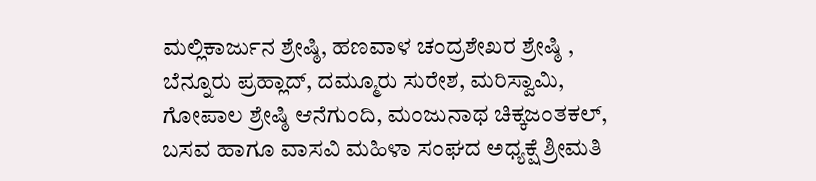ಮಲ್ಲಿಕಾರ್ಜುನ ಶ್ರೇಷ್ಠಿ, ಹಣವಾಳ ಚಂದ್ರಶೇಖರ ಶ್ರೇಷ್ಠಿ , ಬೆನ್ನೂರು ಪ್ರಹ್ಲಾದ್, ದಮ್ಮೂರು ಸುರೇಶ, ಮರಿಸ್ವಾಮಿ, ಗೋಪಾಲ ಶ್ರೇಷ್ಠಿ ಆನೆಗುಂದಿ, ಮಂಜುನಾಥ ಚಿಕ್ಕಜಂತಕಲ್, ಬಸವ ಹಾಗೂ ವಾಸವಿ ಮಹಿಳಾ ಸಂಘದ ಅಧ್ಯಕ್ಷೆ ಶ್ರೀಮತಿ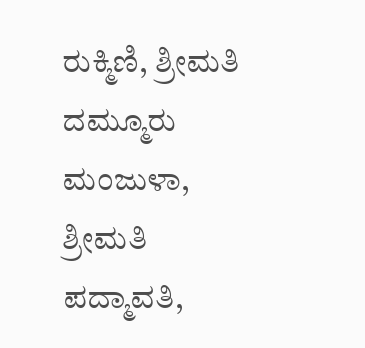ರುಕ್ಮಿಣಿ, ಶ್ರೀಮತಿ ದಮ್ಮೂರು ಮಂಜುಳಾ, ಶ್ರೀಮತಿ ಪದ್ಮಾವತಿ,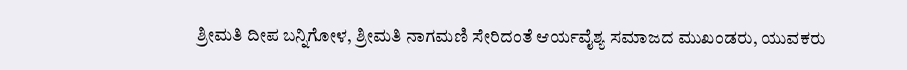ಶ್ರೀಮತಿ ದೀಪ ಬನ್ನಿಗೋಳ, ಶ್ರೀಮತಿ ನಾಗಮಣಿ ಸೇರಿದಂತೆ ಆರ್ಯವೈಶ್ಯ ಸಮಾಜದ ಮುಖಂಡರು, ಯುವಕರು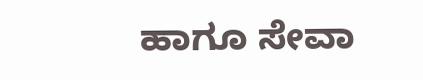ಹಾಗೂ ಸೇವಾ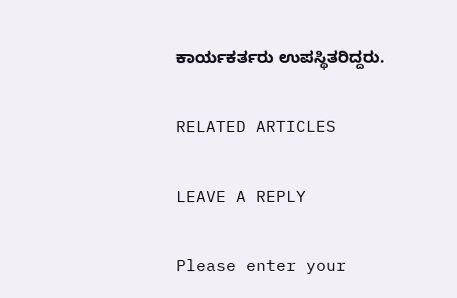ಕಾರ್ಯಕರ್ತರು ಉಪಸ್ಥಿತರಿದ್ದರು.

RELATED ARTICLES

LEAVE A REPLY

Please enter your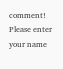comment!
Please enter your name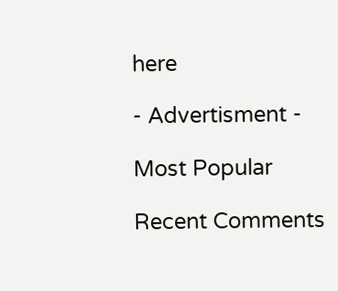here

- Advertisment -

Most Popular

Recent Comments